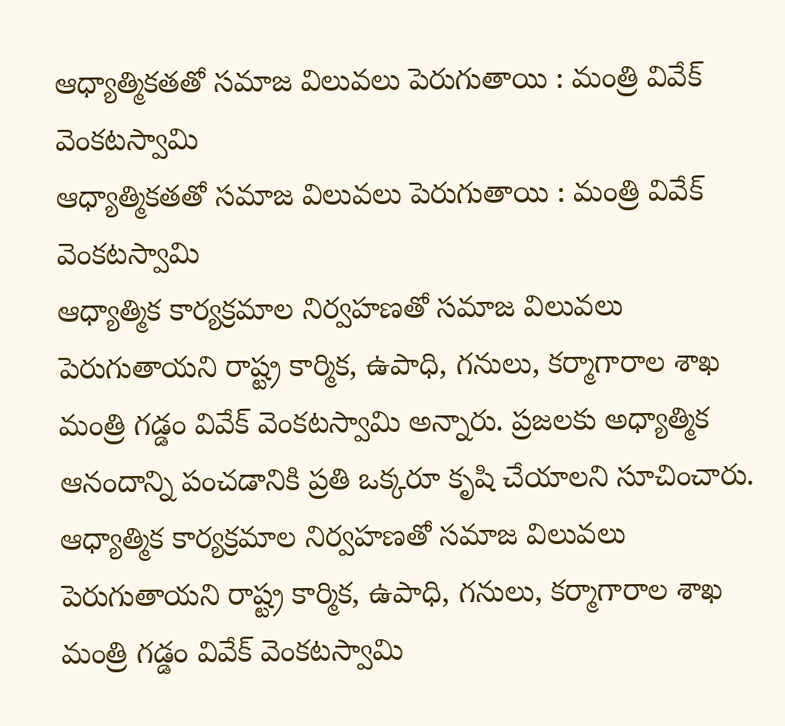ఆధ్యాత్మికతతో సమాజ విలువలు పెరుగుతాయి : మంత్రి వివేక్ వెంకటస్వామి
ఆధ్యాత్మికతతో సమాజ విలువలు పెరుగుతాయి : మంత్రి వివేక్ వెంకటస్వామి
ఆధ్యాత్మిక కార్యక్రమాల నిర్వహణతో సమాజ విలువలు పెరుగుతాయని రాష్ట్ర కార్మిక, ఉపాధి, గనులు, కర్మాగారాల శాఖ మంత్రి గడ్డం వివేక్ వెంకటస్వామి అన్నారు. ప్రజలకు అధ్యాత్మిక ఆనందాన్ని పంచడానికి ప్రతి ఒక్కరూ కృషి చేయాలని సూచించారు.
ఆధ్యాత్మిక కార్యక్రమాల నిర్వహణతో సమాజ విలువలు పెరుగుతాయని రాష్ట్ర కార్మిక, ఉపాధి, గనులు, కర్మాగారాల శాఖ మంత్రి గడ్డం వివేక్ వెంకటస్వామి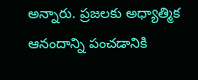అన్నారు. ప్రజలకు అధ్యాత్మిక ఆనందాన్ని పంచడానికి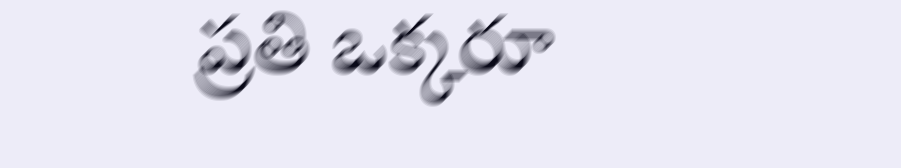ప్రతి ఒక్కరూ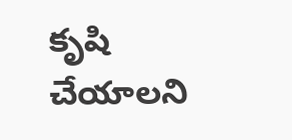కృషి చేయాలని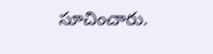సూచించారు.